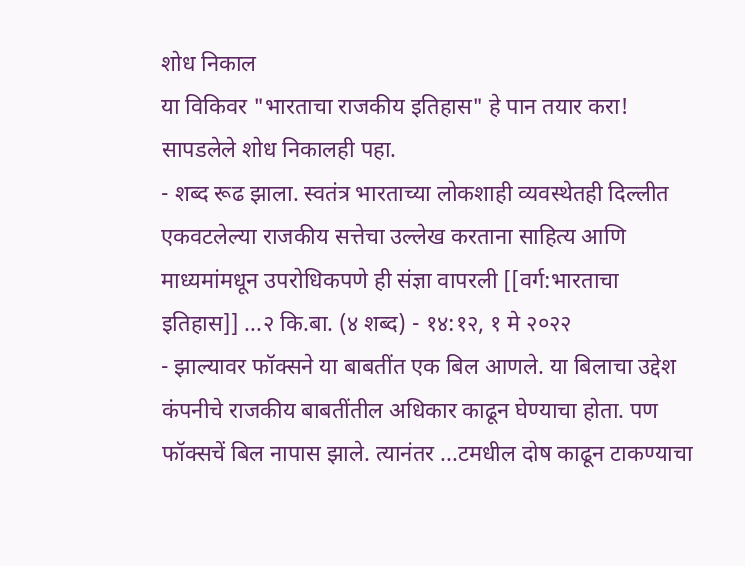शोध निकाल
या विकिवर "भारताचा राजकीय इतिहास" हे पान तयार करा! सापडलेले शोध निकालही पहा.
- शब्द रूढ झाला. स्वतंत्र भारताच्या लोकशाही व्यवस्थेतही दिल्लीत एकवटलेल्या राजकीय सत्तेचा उल्लेख करताना साहित्य आणि माध्यमांमधून उपरोधिकपणे ही संज्ञा वापरली [[वर्ग:भारताचा इतिहास]] ...२ कि.बा. (४ शब्द) - १४:१२, १ मे २०२२
- झाल्यावर फॉक्सने या बाबतींत एक बिल आणले. या बिलाचा उद्देश कंपनीचे राजकीय बाबतींतील अधिकार काढून घेण्याचा होता. पण फॉक्सचें बिल नापास झाले. त्यानंतर ...टमधील दोष काढून टाकण्याचा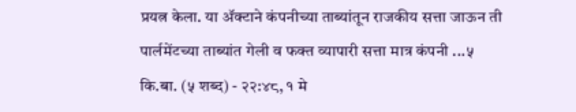प्रयत्न केला. या ॲक्टाने कंपनीच्या ताब्यांतून राजकीय सत्ता जाऊन ती पार्लमेंटच्या ताब्यांत गेली व फक्त व्यापारी सत्ता मात्र कंपनी ...५ कि.बा. (५ शब्द) - २२:४८, १ मे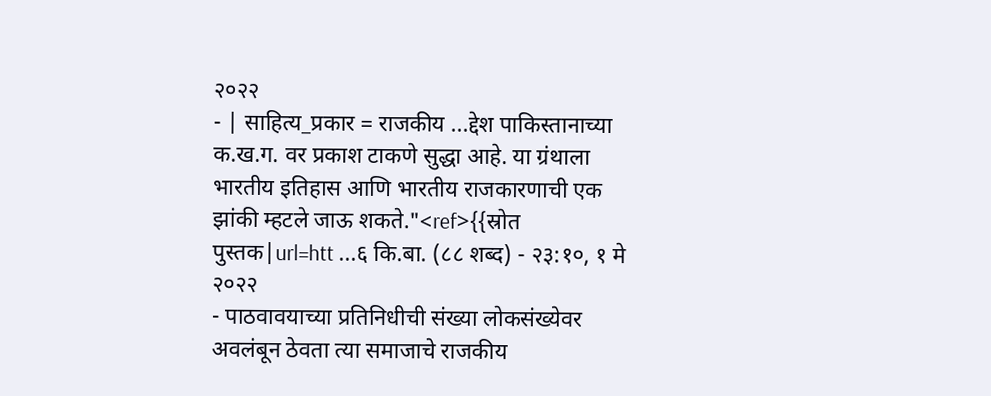२०२२
- | साहित्य_प्रकार = राजकीय ...द्देश पाकिस्तानाच्या क.ख.ग. वर प्रकाश टाकणे सुद्धा आहे. या ग्रंथाला भारतीय इतिहास आणि भारतीय राजकारणाची एक झांकी म्हटले जाऊ शकते."<ref>{{स्रोत पुस्तक|url=htt ...६ कि.बा. (८८ शब्द) - २३:१०, १ मे २०२२
- पाठवावयाच्या प्रतिनिधीची संख्या लोकसंख्येवर अवलंबून ठेवता त्या समाजाचे राजकीय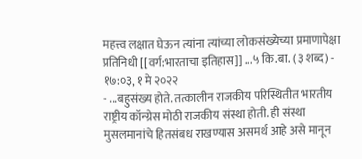महत्त्व लक्षात घेऊन त्यांना त्यांच्या लोकसंख्येच्या प्रमाणापेक्षा प्रतिनिधी [[वर्ग:भारताचा इतिहास]] ...५ कि.बा. (३ शब्द) - १७:०३, १ मे २०२२
- ...बहुसंख्य होते. तत्कालीन राजकीय परिस्थितीत भारतीय राष्ट्रीय कॉन्ग्रेस मोठी राजकीय संस्था होती. ही संस्था मुसलमानांचे हितसंबध राखण्यास असमर्थ आहे असे मानून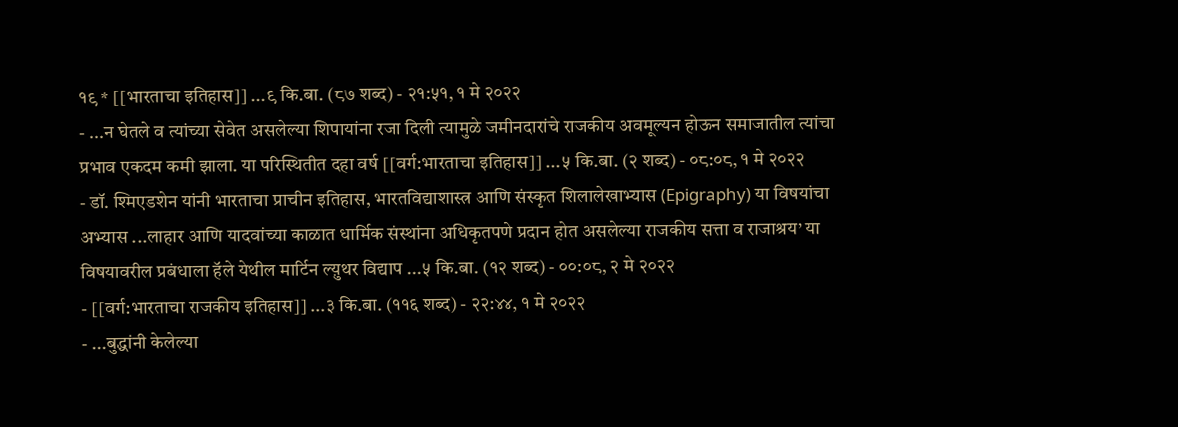१९ * [[भारताचा इतिहास]] ...९ कि.बा. (८७ शब्द) - २१:५१, १ मे २०२२
- ...न घेतले व त्यांच्या सेवेत असलेल्या शिपायांना रजा दिली त्यामुळे जमीनदारांचे राजकीय अवमूल्यन होऊन समाजातील त्यांचा प्रभाव एकदम कमी झाला. या परिस्थितीत दहा वर्ष [[वर्ग:भारताचा इतिहास]] ...५ कि.बा. (२ शब्द) - ०८:०८, १ मे २०२२
- डॉ. श्मिएडशेन यांनी भारताचा प्राचीन इतिहास, भारतविद्याशास्त्र आणि संस्कृत शिलालेखाभ्यास (Epigraphy) या विषयांचा अभ्यास ...लाहार आणि यादवांच्या काळात धार्मिक संस्थांना अधिकृतपणे प्रदान होत असलेल्या राजकीय सत्ता व राजाश्रय’ या विषयावरील प्रबंधाला हॅले येथील मार्टिन ल्य़ुथर विद्याप ...५ कि.बा. (१२ शब्द) - ००:०८, २ मे २०२२
- [[वर्ग:भारताचा राजकीय इतिहास]] ...३ कि.बा. (११६ शब्द) - २२:४४, १ मे २०२२
- ...बुद्धांनी केलेल्या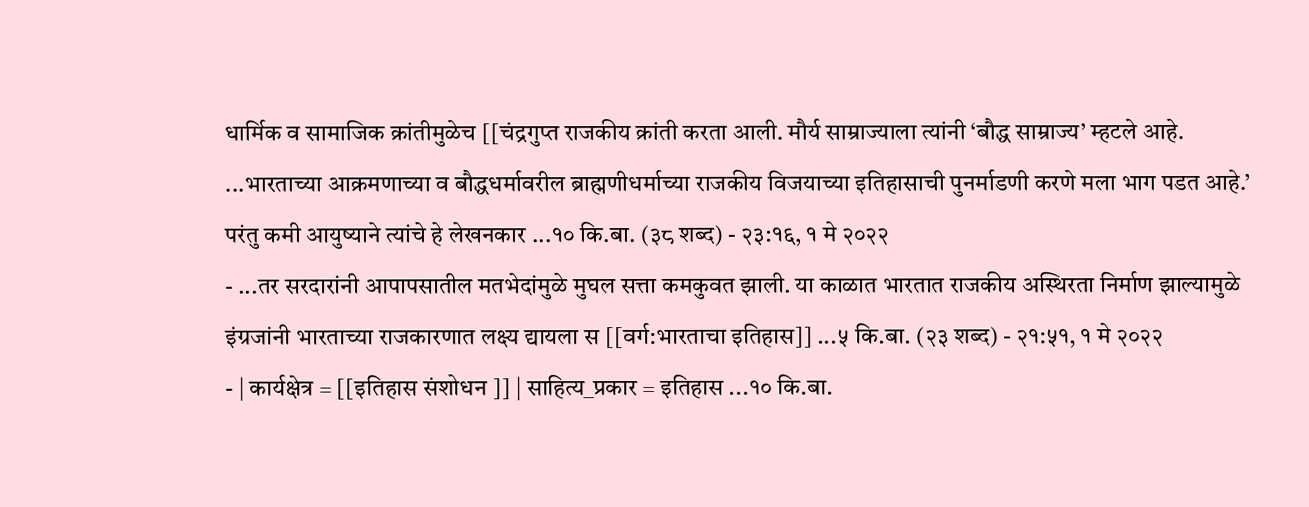धार्मिक व सामाजिक क्रांतीमुळेच [[चंद्रगुप्त राजकीय क्रांती करता आली. मौर्य साम्राज्याला त्यांनी ‘बौद्ध साम्राज्य’ म्हटले आहे. ...भारताच्या आक्रमणाच्या व बौद्धधर्मावरील ब्राह्मणीधर्माच्या राजकीय विजयाच्या इतिहासाची पुनर्माडणी करणे मला भाग पडत आहे.’ परंतु कमी आयुष्याने त्यांचे हे लेखनकार ...१० कि.बा. (३८ शब्द) - २३:१६, १ मे २०२२
- ...तर सरदारांनी आपापसातील मतभेदांमुळे मुघल सत्ता कमकुवत झाली. या काळात भारतात राजकीय अस्थिरता निर्माण झाल्यामुळे इंग्रजांनी भारताच्या राजकारणात लक्ष्य द्यायला स [[वर्ग:भारताचा इतिहास]] ...५ कि.बा. (२३ शब्द) - २१:५१, १ मे २०२२
- | कार्यक्षेत्र = [[इतिहास संशोधन ]] | साहित्य_प्रकार = इतिहास ...१० कि.बा.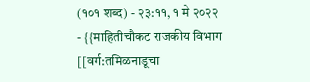(१०१ शब्द) - २३:११, १ मे २०२२
- {{माहितीचौकट राजकीय विभाग [[वर्ग:तमिळनाडूचा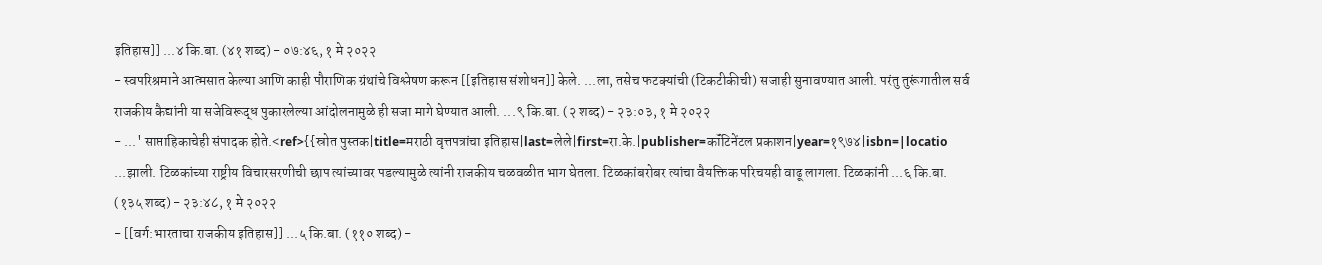इतिहास]] ...४ कि.बा. (४१ शब्द) - ०७:४६, १ मे २०२२
- स्वपरिश्रमाने आत्मसात केल्या आणि काही पौराणिक ग्रंथांचे विश्लेषण करून [[इतिहास संशोधन]] केले. ...ला, तसेच फटक्यांची (टिकटीकीची) सजाही सुनावण्यात आली. परंतु तुरूंगातील सर्व राजकीय कैद्यांनी या सजेविरूद्ध पुकारलेल्या आंदोलनामुळे ही सजा मागे घेण्यात आली. ...९ कि.बा. (२ शब्द) - २३:०३, १ मे २०२२
- ...' साप्ताहिकाचेही संपादक होते.<ref>{{स्रोत पुस्तक|title=मराठी वृत्तपत्रांचा इतिहास|last=लेले|first=रा.के.|publisher=कॉंटिनेंटल प्रकाशन|year=१९७४|isbn=|locatio ...झाली. टिळकांच्या राष्ट्रीय विचारसरणीची छाप त्यांच्यावर पडल्यामुळे त्यांनी राजकीय चळवळीत भाग घेतला. टिळकांबरोबर त्यांचा वैयक्तिक परिचयही वाढू लागला. टिळकांनी ...६ कि.बा. (१३५ शब्द) - २३:४८, १ मे २०२२
- [[वर्ग:भारताचा राजकीय इतिहास]] ...५ कि.बा. (११० शब्द) -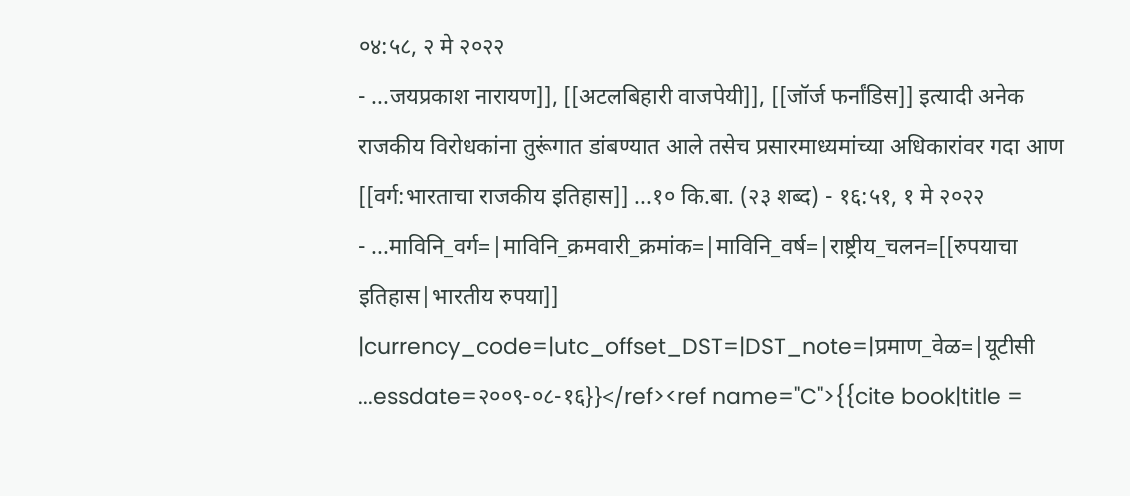०४:५८, २ मे २०२२
- ...जयप्रकाश नारायण]], [[अटलबिहारी वाजपेयी]], [[जॉर्ज फर्नांडिस]] इत्यादी अनेक राजकीय विरोधकांना तुरूंगात डांबण्यात आले तसेच प्रसारमाध्यमांच्या अधिकारांवर गदा आण [[वर्ग:भारताचा राजकीय इतिहास]] ...१० कि.बा. (२३ शब्द) - १६:५१, १ मे २०२२
- ...माविनि_वर्ग=|माविनि_क्रमवारी_क्रमांक=|माविनि_वर्ष=|राष्ट्रीय_चलन=[[रुपयाचा इतिहास|भारतीय रुपया]] |currency_code=|utc_offset_DST=|DST_note=|प्रमाण_वेळ=|यूटीसी ...essdate=२००९-०८-१६}}</ref><ref name="C">{{cite book|title =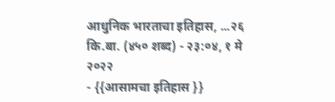आधुनिक भारताचा इतिहास, ...२६ कि.बा. (४५० शब्द) - २३:०४, १ मे २०२२
- {{आसामचा इतिहास }}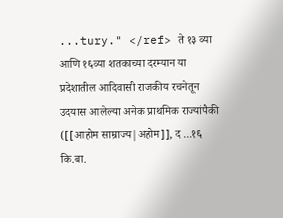...tury." </ref> ते १३ व्या आणि १६व्या शतकाच्या दरम्यान या प्रदेशातील आदिवासी राजकीय रचनेतून उदयास आलेल्या अनेक प्राथमिक राज्यांपैकी ([[आहोम साम्राज्य|अहोम]], द ...१६ कि.बा.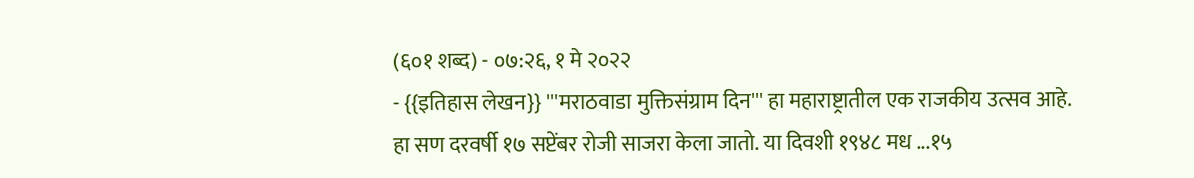(६०१ शब्द) - ०७:२६, १ मे २०२२
- {{इतिहास लेखन}} '''मराठवाडा मुक्तिसंग्राम दिन''' हा महाराष्ट्रातील एक राजकीय उत्सव आहे. हा सण दरवर्षी १७ सप्टेंबर रोजी साजरा केला जातो. या दिवशी १९४८ मध ...१५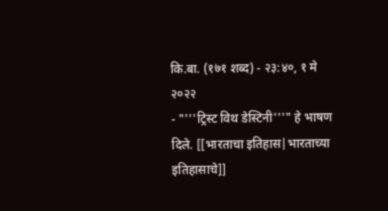कि.बा. (१७१ शब्द) - २३:४०, १ मे २०२२
- "'''ट्रिस्ट विथ डेस्टिनी'''" हे भाषण दिले. [[भारताचा इतिहास|भारताच्या इतिहासाचे]]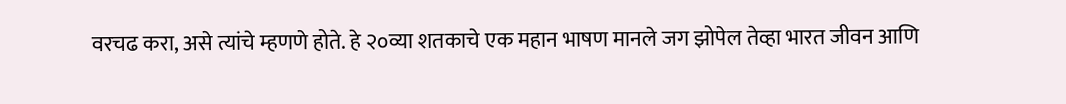वरचढ करा, असे त्यांचे म्हणणे होते. हे २०व्या शतकाचे एक महान भाषण मानले जग झोपेल तेव्हा भारत जीवन आणि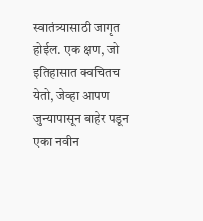स्वातंत्र्यासाठी जागृत होईल. एक क्षण, जो इतिहासात क्वचितच येतो, जेव्हा आपण जुन्यापासून बाहेर पडून एका नवीन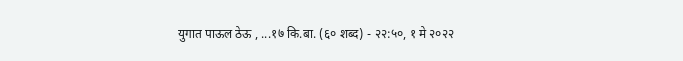युगात पाऊल ठेऊ , ...१७ कि.बा. (६० शब्द) - २२:५०, १ मे २०२२